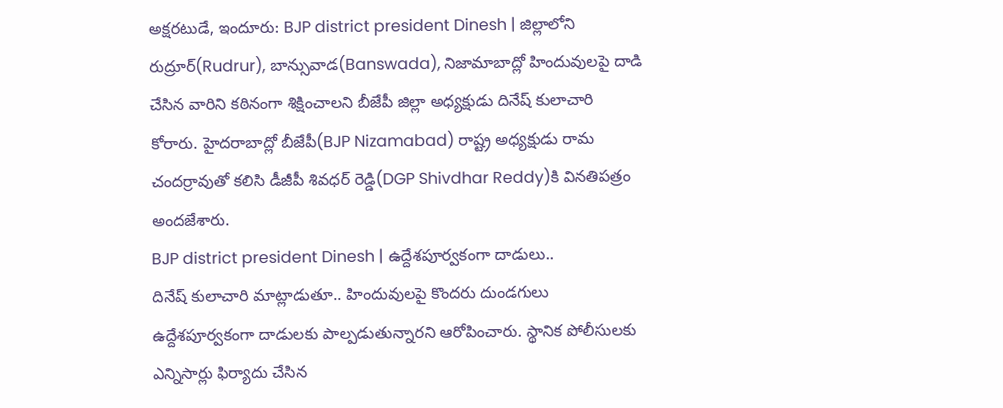అక్షరటుడే, ఇందూరు: BJP district president Dinesh | జిల్లాలోని రుద్రూర్(Rudrur), బాన్సువాడ(Banswada), నిజామాబాద్లో హిందువులపై దాడి చేసిన వారిని కఠినంగా శిక్షించాలని బీజేపీ జిల్లా అధ్యక్షుడు దినేష్ కులాచారి కోరారు. హైదరాబాద్లో బీజేపీ(BJP Nizamabad) రాష్ట్ర అధ్యక్షుడు రామ చందర్రావుతో కలిసి డీజీపీ శివధర్ రెడ్డి(DGP Shivdhar Reddy)కి వినతిపత్రం అందజేశారు.
BJP district president Dinesh | ఉద్దేశపూర్వకంగా దాడులు..
దినేష్ కులాచారి మాట్లాడుతూ.. హిందువులపై కొందరు దుండగులు ఉద్దేశపూర్వకంగా దాడులకు పాల్పడుతున్నారని ఆరోపించారు. స్థానిక పోలీసులకు ఎన్నిసార్లు ఫిర్యాదు చేసిన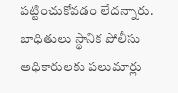పట్టించుకోవడం లేదన్నారు. బాధితులు స్థానిక పోలీసు అధికారులకు పలుమార్లు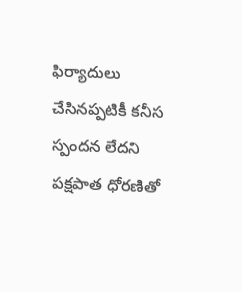ఫిర్యాదులు చేసినప్పటికీ కనీస స్పందన లేదని పక్షపాత ధోరణితో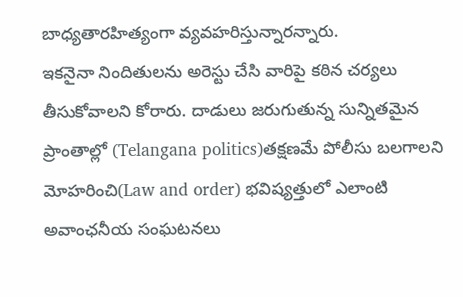బాధ్యతారహిత్యంగా వ్యవహరిస్తున్నారన్నారు.
ఇకనైనా నిందితులను అరెస్టు చేసి వారిపై కఠిన చర్యలు తీసుకోవాలని కోరారు. దాడులు జరుగుతున్న సున్నితమైన ప్రాంతాల్లో (Telangana politics)తక్షణమే పోలీసు బలగాలని మోహరించి(Law and order) భవిష్యత్తులో ఎలాంటి అవాంఛనీయ సంఘటనలు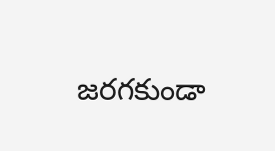జరగకుండా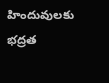హిందువులకు భద్రత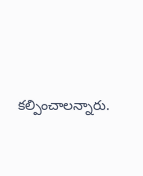కల్పించాలన్నారు.